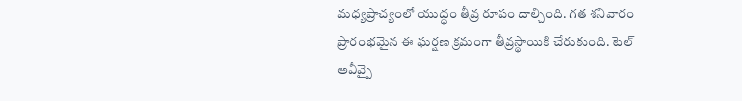మధ్యప్రాచ్యంలో యుద్ధం తీవ్ర రూపం దాల్చింది. గత శనివారం ప్రారంభమైన ఈ ఘర్షణ క్రమంగా తీవ్రస్థాయికి చేరుకుంది. టెల్ అవీవ్పై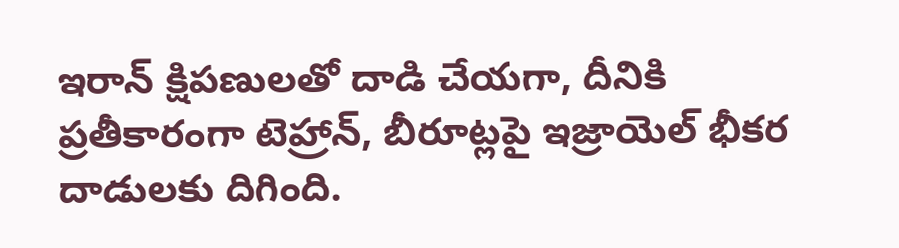ఇరాన్ క్షిపణులతో దాడి చేయగా, దీనికి ప్రతీకారంగా టెహ్రాన్, బీరూట్లపై ఇజ్రాయెల్ భీకర దాడులకు దిగింది.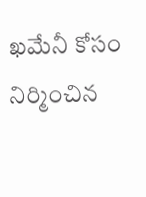ఖమేనీ కోసం నిర్మించిన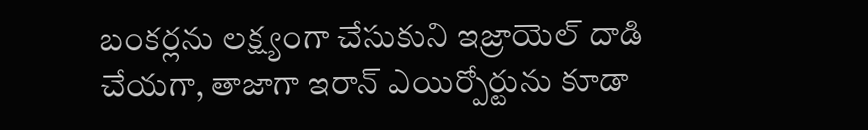బంకర్లను లక్ష్యంగా చేసుకుని ఇజ్రాయెల్ దాడి చేయగా, తాజాగా ఇరాన్ ఎయిర్పోర్టును కూడా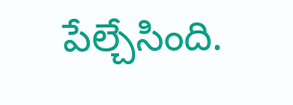పేల్చేసింది.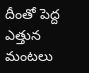దీంతో పెద్ద ఎత్తున మంటలు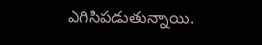ఎగిసిపడుతున్నాయి.